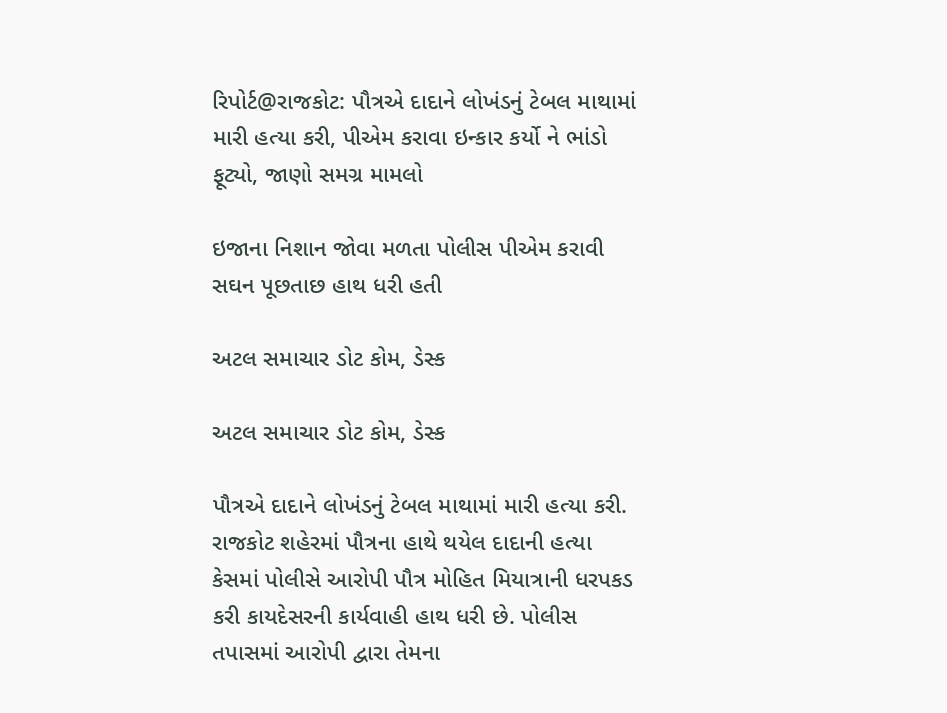રિપોર્ટ@રાજકોટ: પૌત્રએ દાદાને લોખંડનું ટેબલ માથામાં મારી હત્યા કરી, પીએમ કરાવા ઇન્કાર કર્યો ને ભાંડો ફૂટ્યો, જાણો સમગ્ર મામલો

ઇજાના નિશાન જોવા મળતા પોલીસ પીએમ કરાવી સઘન પૂછતાછ હાથ ધરી હતી

અટલ સમાચાર ડોટ કોમ, ડેસ્ક

અટલ સમાચાર ડોટ કોમ, ડેસ્ક

પૌત્રએ દાદાને લોખંડનું ટેબલ માથામાં મારી હત્યા કરી. રાજકોટ શહેરમાં પૌત્રના હાથે થયેલ દાદાની હત્યા કેસમાં પોલીસે આરોપી પૌત્ર મોહિત મિયાત્રાની ધરપકડ કરી કાયદેસરની કાર્યવાહી હાથ ધરી છે. પોલીસ તપાસમાં આરોપી દ્વારા તેમના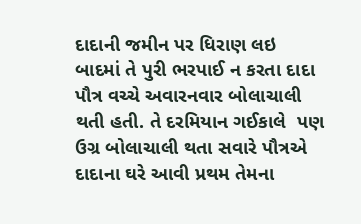દાદાની જમીન પર ધિરાણ લઇ બાદમાં તે પુરી ભરપાઈ ન કરતા દાદા પૌત્ર વચ્ચે અવારનવાર બોલાચાલી થતી હતી. તે દરમિયાન ગઈકાલે  પણ ઉગ્ર બોલાચાલી થતા સવારે પૌત્રએ દાદાના ઘરે આવી પ્રથમ તેમના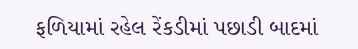ફળિયામાં રહેલ રેંકડીમાં પછાડી બાદમાં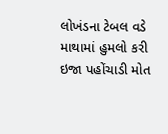લોખંડના ટેબલ વડે માથામાં હુમલો કરી ઇજા પહોંચાડી મોત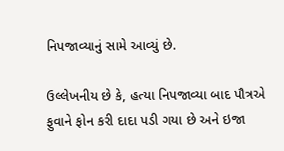નિપજાવ્યાનું સામે આવ્યું છે.

ઉલ્લેખનીય છે કે, હત્યા નિપજાવ્યા બાદ પૌત્રએ ફુવાને ફોન કરી દાદા પડી ગયા છે અને ઇજા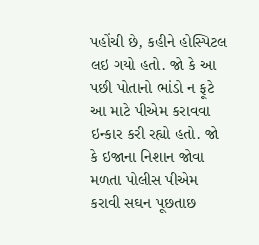પહોંચી છે, કહીને હોસ્પિટલ લઇ ગયો હતો. જો કે આ પછી પોતાનો ભાંડો ન ફૂટે આ માટે પીએમ કરાવવા ઇન્કાર કરી રહ્યો હતો. જો કે ઇજાના નિશાન જોવા મળતા પોલીસ પીએમ કરાવી સઘન પૂછતાછ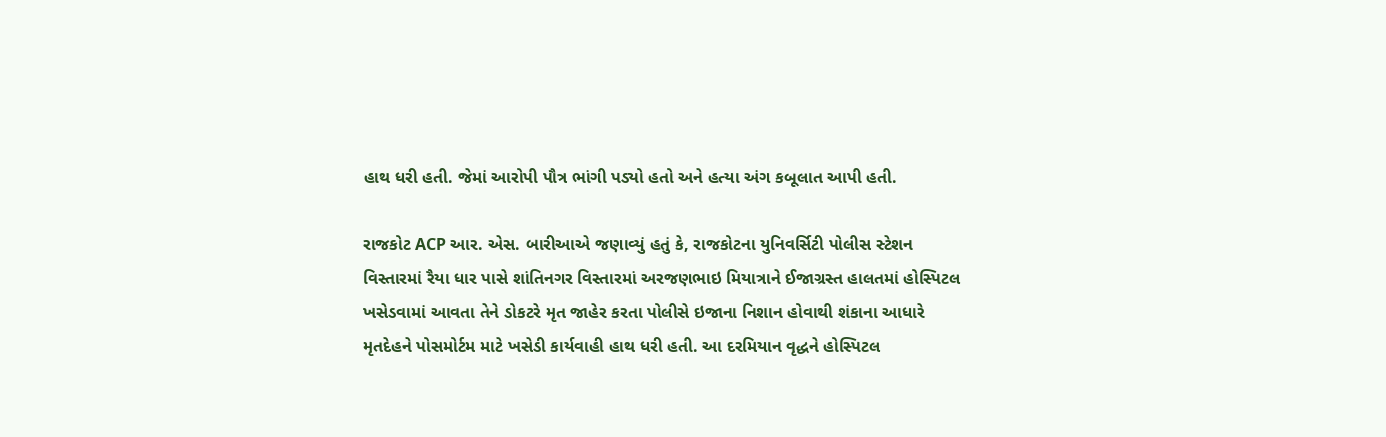હાથ ધરી હતી. જેમાં આરોપી પૌત્ર ભાંગી પડ્યો હતો અને હત્યા અંગ કબૂલાત આપી હતી.

રાજકોટ ACP આર. એસ. બારીઆએ જણાવ્યું હતું કે, રાજકોટના યુનિવર્સિટી પોલીસ સ્ટેશન વિસ્તારમાં રૈયા ધાર પાસે શાંતિનગર વિસ્તારમાં અરજણભાઇ મિયાત્રાને ઈજાગ્રસ્ત હાલતમાં હોસ્પિટલ ખસેડવામાં આવતા તેને ડોકટરે મૃત જાહેર કરતા પોલીસે ઇજાના નિશાન હોવાથી શંકાના આધારે મૃતદેહને પોસમોર્ટમ માટે ખસેડી કાર્યવાહી હાથ ધરી હતી. આ દરમિયાન વૃદ્ધને હોસ્પિટલ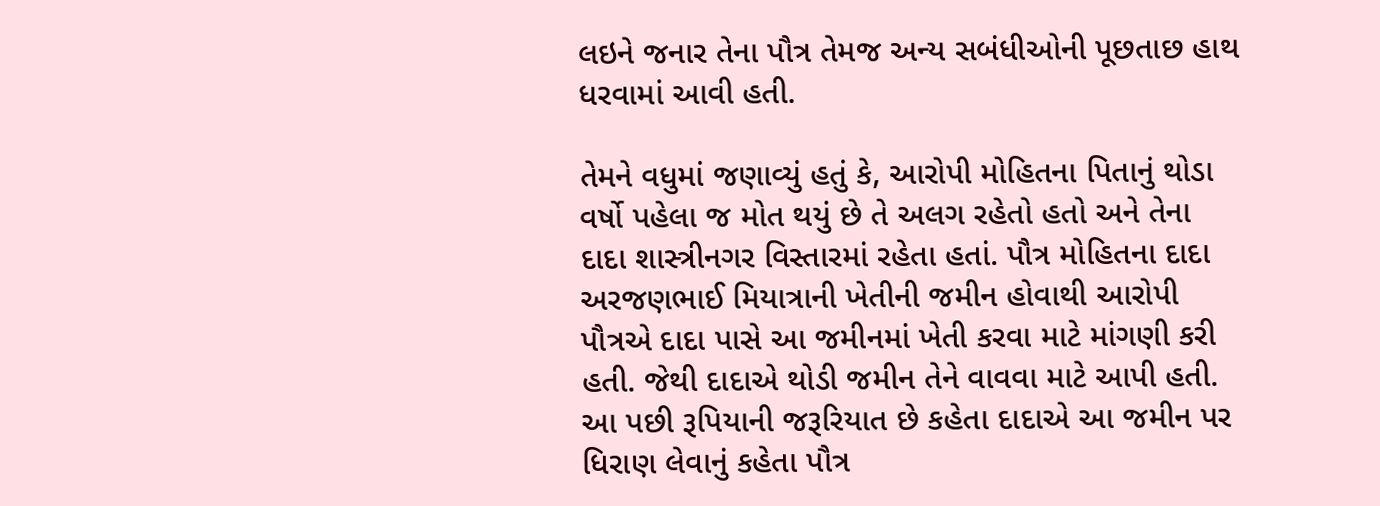લઇને જનાર તેના પૌત્ર તેમજ અન્ય સબંધીઓની પૂછતાછ હાથ ધરવામાં આવી હતી.

તેમને વધુમાં જણાવ્યું હતું કે, આરોપી મોહિતના પિતાનું થોડા વર્ષો પહેલા જ મોત થયું છે તે અલગ રહેતો હતો અને તેના દાદા શાસ્ત્રીનગર વિસ્તારમાં રહેતા હતાં. પૌત્ર મોહિતના દાદા અરજણભાઈ મિયાત્રાની ખેતીની જમીન હોવાથી આરોપી પૌત્રએ દાદા પાસે આ જમીનમાં ખેતી કરવા માટે માંગણી કરી હતી. જેથી દાદાએ થોડી જમીન તેને વાવવા માટે આપી હતી. આ પછી રૂપિયાની જરૂરિયાત છે કહેતા દાદાએ આ જમીન પર ધિરાણ લેવાનું કહેતા પૌત્ર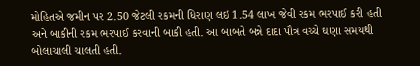મોહિતએ જમીન પર 2.50 જેટલી રકમની ધિરાણ લઇ 1.54 લાખ જેવી રકમ ભરપાઈ કરી હતી અને બાકીની રકમ ભરપાઈ કરવાની બાકી હતી. આ બાબતે બન્ને દાદા પૌત્ર વચ્ચે ઘણા સમયથી બોલાચાલી ચાલતી હતી.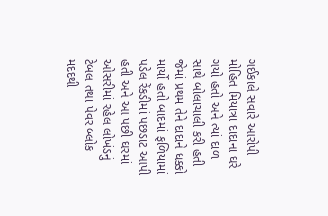ગઈકાલે સવારે આરોપી મોહિત મિયાત્રા દાદાના ઘરે ગયો હતો અને ત્યાં દાળ સાથે બોલાચાલી કરી હતી જેમાં પ્રથમ તેને દાદાને ધક્કો માર્યો હતો બાદમાં ફળિયામાં પડેલ રેંકડીમાં પછડાટ આપી હતી અને આ પછી ઘરમાં ઓસરીમાં રહેલ લોખંડનું ટેબલ તથા પેવર બ્લોક મદદથી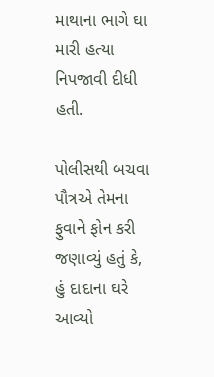માથાના ભાગે ઘા મારી હત્યા નિપજાવી દીધી હતી.

પોલીસથી બચવા પૌત્રએ તેમના ફુવાને ફોન કરી જણાવ્યું હતું કે, હું દાદાના ઘરે આવ્યો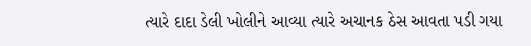ત્યારે દાદા ડેલી ખોલીને આવ્યા ત્યારે અચાનક ઠેસ આવતા પડી ગયા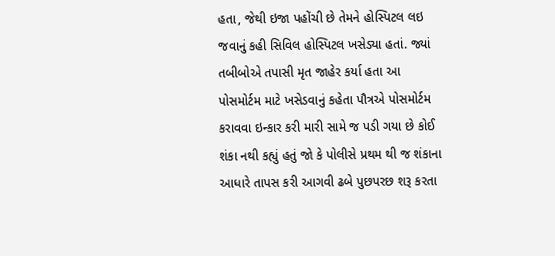હતા, જેથી ઇજા પહોંચી છે તેમને હોસ્પિટલ લઇ જવાનું કહી સિવિલ હોસ્પિટલ ખસેડ્યા હતાં. જ્યાં તબીબોએ તપાસી મૃત જાહેર કર્યા હતા આ પોસમોર્ટમ માટે ખસેડવાનું કહેતા પૌત્રએ પોસમોર્ટમ કરાવવા ઇન્કાર કરી મારી સામે જ પડી ગયા છે કોઈ શંકા નથી કહ્યું હતું જો કે પોલીસે પ્રથમ થી જ શંકાના આધારે તાપસ કરી આગવી ઢબે પુછપરછ શરૂ કરતા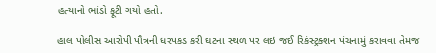હત્યાનો ભાંડો ફૂટી ગયો હતો.

હાલ પોલીસ આરોપી પૌત્રની ધરપકડ કરી ઘટના સ્થળ પર લઇ જઈ રિકંસ્ટ્રક્શન પંચનામું કરાવવા તેમજ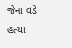જેના વડે હત્યા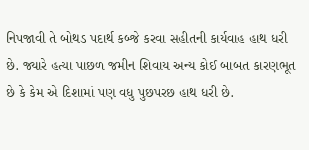નિપજાવી તે બોથડ પદાર્થ કબ્જે કરવા સહીતની કાર્યવાહ હાથ ધરી છે. જ્યારે હત્યા પાછળ જમીન શિવાય અન્ય કોઈ બાબત કારણભૂત છે કે કેમ એ દિશામાં પણ વધુ પુછપરછ હાથ ધરી છે.